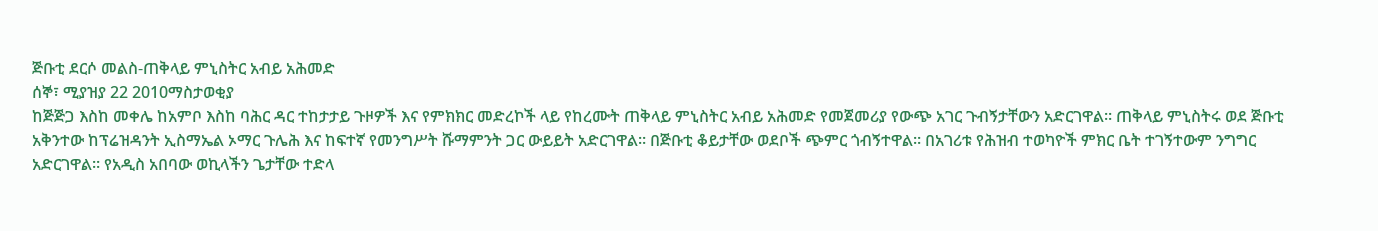ጅቡቲ ደርሶ መልስ-ጠቅላይ ምኒስትር አብይ አሕመድ
ሰኞ፣ ሚያዝያ 22 2010ማስታወቂያ
ከጅጅጋ እስከ መቀሌ ከአምቦ እስከ ባሕር ዳር ተከታታይ ጉዞዎች እና የምክክር መድረኮች ላይ የከረሙት ጠቅላይ ምኒስትር አብይ አሕመድ የመጀመሪያ የውጭ አገር ጉብኝታቸውን አድርገዋል። ጠቅላይ ምኒስትሩ ወደ ጅቡቲ አቅንተው ከፕሬዝዳንት ኢስማኤል ኦማር ጉሌሕ እና ከፍተኛ የመንግሥት ሹማምንት ጋር ውይይት አድርገዋል። በጅቡቲ ቆይታቸው ወደቦች ጭምር ጎብኝተዋል። በአገሪቱ የሕዝብ ተወካዮች ምክር ቤት ተገኝተውም ንግግር አድርገዋል። የአዲስ አበባው ወኪላችን ጌታቸው ተድላ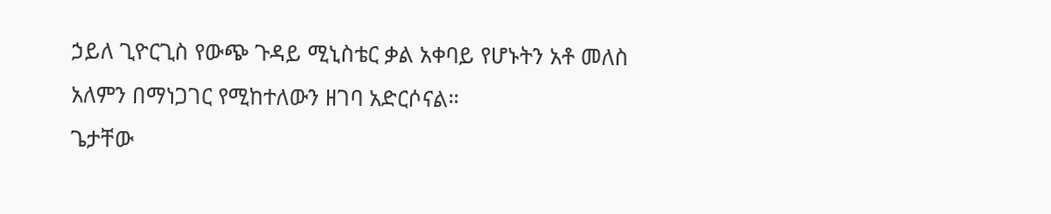ኃይለ ጊዮርጊስ የውጭ ጉዳይ ሚኒስቴር ቃል አቀባይ የሆኑትን አቶ መለስ አለምን በማነጋገር የሚከተለውን ዘገባ አድርሶናል።
ጌታቸው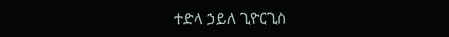ተድላ ኃይለ ጊዮርጊስ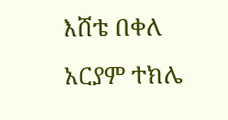እሸቴ በቀለ
አርያም ተክሌ